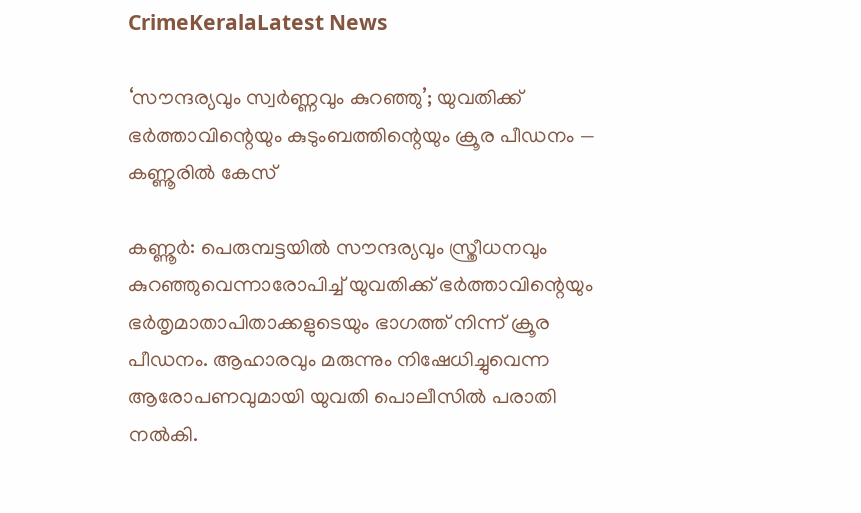CrimeKeralaLatest News

‘സൗന്ദര്യവും സ്വർണ്ണവും കുറഞ്ഞു’; യുവതിക്ക് ഭർത്താവിന്റെയും കുടുംബത്തിന്റെയും ക്രൂര പീഡനം — കണ്ണൂരിൽ കേസ്

കണ്ണൂർ: പെരുമ്പട്ടയിൽ സൗന്ദര്യവും സ്ത്രീധനവും കുറഞ്ഞുവെന്നാരോപിച്ച് യുവതിക്ക് ഭർത്താവിന്റെയും ഭർതൃമാതാപിതാക്കളുടെയും ഭാഗത്ത് നിന്ന് ക്രൂര പീഡനം. ആഹാരവും മരുന്നും നിഷേധിച്ചുവെന്ന ആരോപണവുമായി യുവതി പൊലീസിൽ പരാതി നൽകി.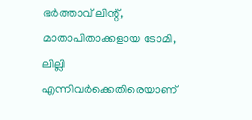ഭർത്താവ് ലിന്റ്, മാതാപിതാക്കളായ ടോമി, ലില്ലി എന്നിവർക്കെതിരെയാണ്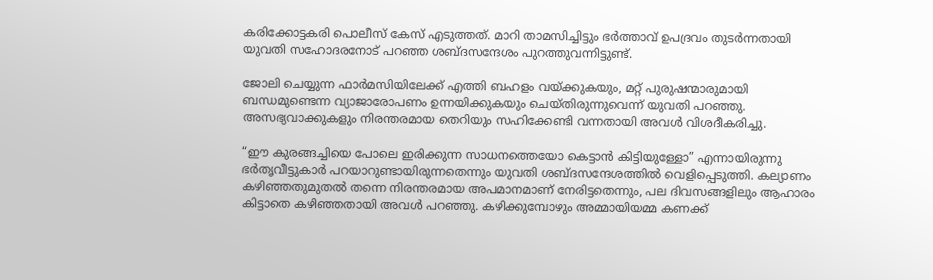കരിക്കോട്ടകരി പൊലീസ് കേസ് എടുത്തത്. മാറി താമസിച്ചിട്ടും ഭർത്താവ് ഉപദ്രവം തുടർന്നതായി യുവതി സഹോദരനോട് പറഞ്ഞ ശബ്ദസന്ദേശം പുറത്തുവന്നിട്ടുണ്ട്.

ജോലി ചെയ്യുന്ന ഫാർമസിയിലേക്ക് എത്തി ബഹളം വയ്ക്കുകയും, മറ്റ് പുരുഷന്മാരുമായി ബന്ധമുണ്ടെന്ന വ്യാജാരോപണം ഉന്നയിക്കുകയും ചെയ്തിരുന്നുവെന്ന് യുവതി പറഞ്ഞു. അസഭ്യവാക്കുകളും നിരന്തരമായ തെറിയും സഹിക്കേണ്ടി വന്നതായി അവൾ വിശദീകരിച്ചു.

“ഈ കുരങ്ങച്ചിയെ പോലെ ഇരിക്കുന്ന സാധനത്തെയോ കെട്ടാന്‍ കിട്ടിയുള്ളോ” എന്നായിരുന്നു ഭര്‍തൃവീട്ടുകാര്‍ പറയാറുണ്ടായിരുന്നതെന്നും യുവതി ശബ്ദസന്ദേശത്തില്‍ വെളിപ്പെടുത്തി. കല്യാണം കഴിഞ്ഞതുമുതല്‍ തന്നെ നിരന്തരമായ അപമാനമാണ് നേരിട്ടതെന്നും, പല ദിവസങ്ങളിലും ആഹാരം കിട്ടാതെ കഴിഞ്ഞതായി അവള്‍ പറഞ്ഞു. കഴിക്കുമ്പോഴും അമ്മായിയമ്മ കണക്ക്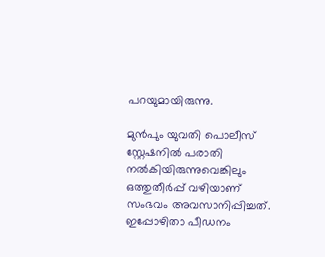പറയുമായിരുന്നു.

മുൻപും യുവതി പൊലീസ് സ്റ്റേഷനിൽ പരാതി നൽകിയിരുന്നുവെങ്കിലും ഒത്തുതീർപ്പ് വഴിയാണ് സംഭവം അവസാനിപ്പിച്ചത്. ഇപ്പോഴിതാ പീഡനം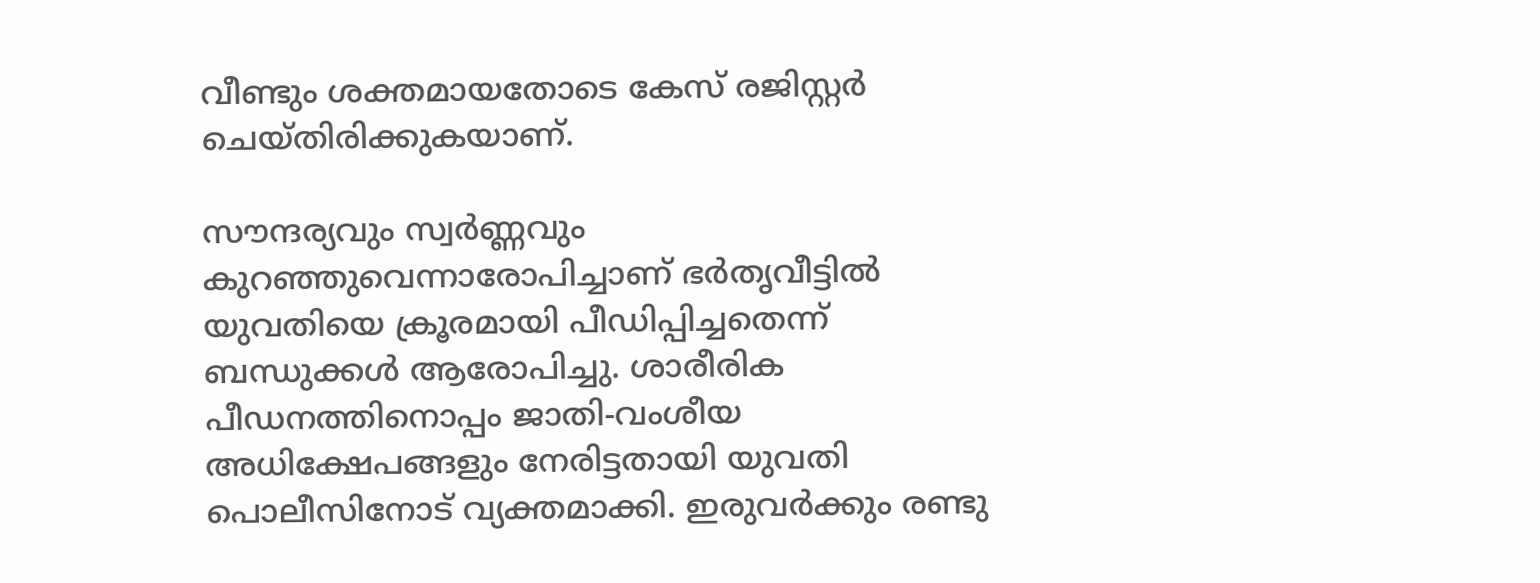വീണ്ടും ശക്തമായതോടെ കേസ് രജിസ്റ്റർ ചെയ്തിരിക്കുകയാണ്.

സൗന്ദര്യവും സ്വർണ്ണവും കുറഞ്ഞുവെന്നാരോപിച്ചാണ് ഭർതൃവീട്ടിൽ യുവതിയെ ക്രൂരമായി പീഡിപ്പിച്ചതെന്ന് ബന്ധുക്കൾ ആരോപിച്ചു. ശാരീരിക പീഡനത്തിനൊപ്പം ജാതി-വംശീയ അധിക്ഷേപങ്ങളും നേരിട്ടതായി യുവതി പൊലീസിനോട് വ്യക്തമാക്കി. ഇരുവര്‍ക്കും രണ്ടു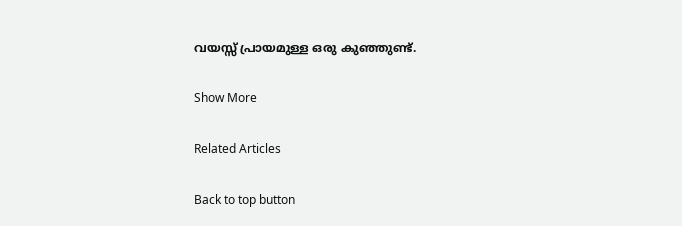വയസ്സ് പ്രായമുള്ള ഒരു കുഞ്ഞുണ്ട്.

Show More

Related Articles

Back to top button